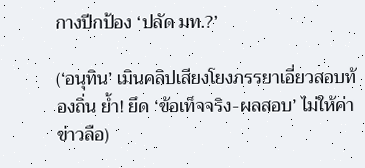กางปีกป้อง ‘ปลัด มท.?’

(‘อนุทิน’ เมินคลิปเสียงโยงภรรยาเอี่ยวสอบท้องถิ่น ย้ำ! ยึด ‘ข้อเท็จจริง-ผลสอบ’ ไม่ให้ค่าข่าวลือ)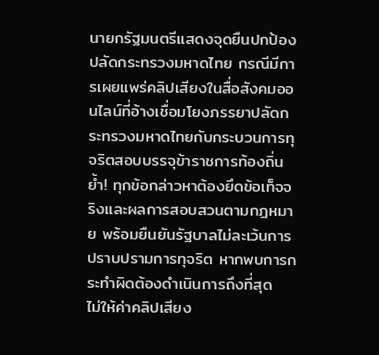นายกรัฐมนตรีแสดงจุดยืนปกป้องปลัดกระทรวงมหาดไทย กรณีมีการเผยแพร่คลิปเสียงในสื่อสังคมออนไลน์ที่อ้างเชื่อมโยงภรรยาปลัดกระทรวงมหาดไทยกับกระบวนการทุจริตสอบบรรจุข้าราชการท้องถิ่น ย้ำ! ทุกข้อกล่าวหาต้องยึดข้อเท็จจริงและผลการสอบสวนตามกฎหมาย พร้อมยืนยันรัฐบาลไม่ละเว้นการปราบปรามการทุจริต หากพบการกระทำผิดต้องดำเนินการถึงที่สุด
ไม่ให้ค่าคลิปเสียง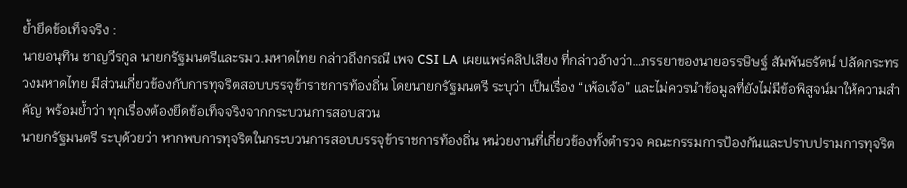ย้ำยึดข้อเท็จจริง :
นายอนุทิน ชาญวีรกูล นายกรัฐมนตรีและรมว.มหาดไทย กล่าวถึงกรณี เพจ CSI LA เผยแพร่คลิปเสียง ที่กล่าวอ้างว่า…ภรรยาของนายอรรษิษฐ์ สัมพันธรัตน์ ปลัดกระทรวงมหาดไทย มีส่วนเกี่ยวข้องกับการทุจริตสอบบรรจุข้าราชการท้องถิ่น โดยนายกรัฐมนตรี ระบุว่า เป็นเรื่อง “เพ้อเจ้อ” และไม่ควรนำข้อมูลที่ยังไม่มีข้อพิสูจน์มาให้ความสำคัญ พร้อมย้ำว่า ทุกเรื่องต้องยึดข้อเท็จจริงจากกระบวนการสอบสวน
นายกรัฐมนตรี ระบุด้วยว่า หากพบการทุจริตในกระบวนการสอบบรรจุข้าราชการท้องถิ่น หน่วยงานที่เกี่ยวข้องทั้งตำรวจ คณะกรรมการป้องกันและปราบปรามการทุจริต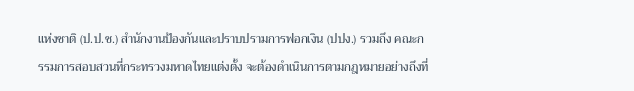แห่งชาติ (ป.ป.ช.) สำนักงานป้องกันและปราบปรามการฟอกเงิน (ปปง.) รวมถึง คณะกรรมการสอบสวนที่กระทรวงมหาดไทยแต่งตั้ง จะต้องดำเนินการตามกฎหมายอย่างถึงที่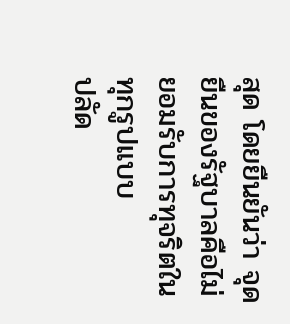สุด โดยยืนยันว่า จุดยืนของรัฐบาลคือไม่ยอมรับการทุจริตในทุกรูปแบบ
ปลัด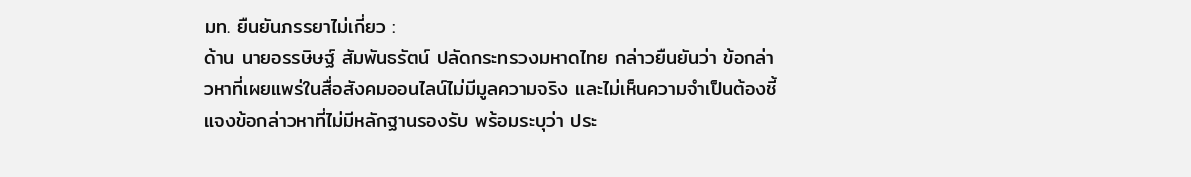มท. ยืนยันภรรยาไม่เกี่ยว :
ด้าน นายอรรษิษฐ์ สัมพันธรัตน์ ปลัดกระทรวงมหาดไทย กล่าวยืนยันว่า ข้อกล่าวหาที่เผยแพร่ในสื่อสังคมออนไลน์ไม่มีมูลความจริง และไม่เห็นความจำเป็นต้องชี้แจงข้อกล่าวหาที่ไม่มีหลักฐานรองรับ พร้อมระบุว่า ประ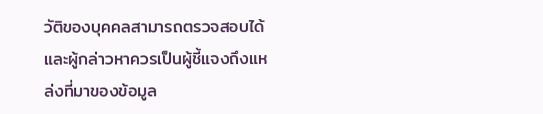วัติของบุคคลสามารถตรวจสอบได้ และผู้กล่าวหาควรเป็นผู้ชี้แจงถึงแหล่งที่มาของข้อมูล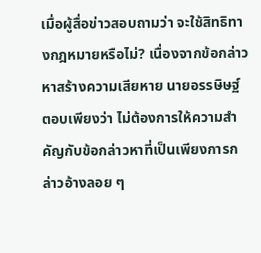เมื่อผู้สื่อข่าวสอบถามว่า จะใช้สิทธิทางกฎหมายหรือไม่? เนื่องจากข้อกล่าวหาสร้างความเสียหาย นายอรรษิษฐ์ ตอบเพียงว่า ไม่ต้องการให้ความสำคัญกับข้อกล่าวหาที่เป็นเพียงการกล่าวอ้างลอย ๆ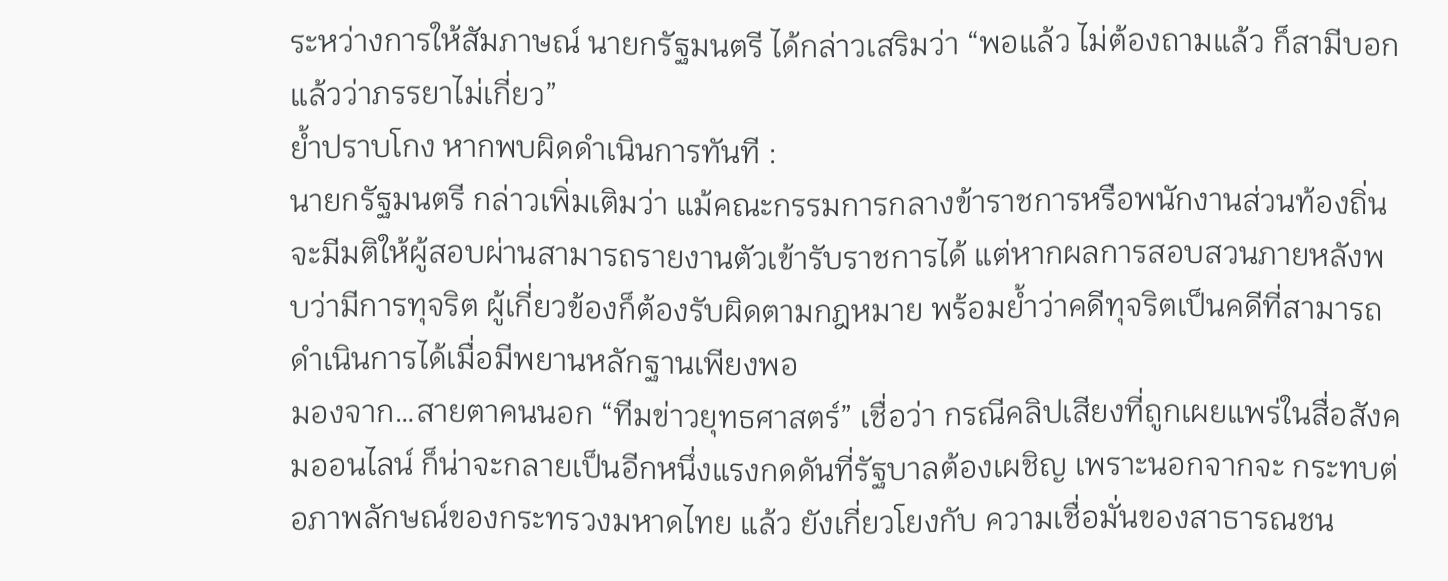ระหว่างการให้สัมภาษณ์ นายกรัฐมนตรี ได้กล่าวเสริมว่า “พอแล้ว ไม่ต้องถามแล้ว ก็สามีบอกแล้วว่าภรรยาไม่เกี่ยว”
ย้ำปราบโกง หากพบผิดดำเนินการทันที :
นายกรัฐมนตรี กล่าวเพิ่มเติมว่า แม้คณะกรรมการกลางข้าราชการหรือพนักงานส่วนท้องถิ่นจะมีมติให้ผู้สอบผ่านสามารถรายงานตัวเข้ารับราชการได้ แต่หากผลการสอบสวนภายหลังพบว่ามีการทุจริต ผู้เกี่ยวข้องก็ต้องรับผิดตามกฎหมาย พร้อมย้ำว่าคดีทุจริตเป็นคดีที่สามารถดำเนินการได้เมื่อมีพยานหลักฐานเพียงพอ
มองจาก…สายตาคนนอก “ทีมข่าวยุทธศาสตร์” เชื่อว่า กรณีคลิปเสียงที่ถูกเผยแพร่ในสื่อสังคมออนไลน์ ก็น่าจะกลายเป็นอีกหนึ่งแรงกดดันที่รัฐบาลต้องเผชิญ เพราะนอกจากจะ กระทบต่อภาพลักษณ์ของกระทรวงมหาดไทย แล้ว ยังเกี่ยวโยงกับ ความเชื่อมั่นของสาธารณชน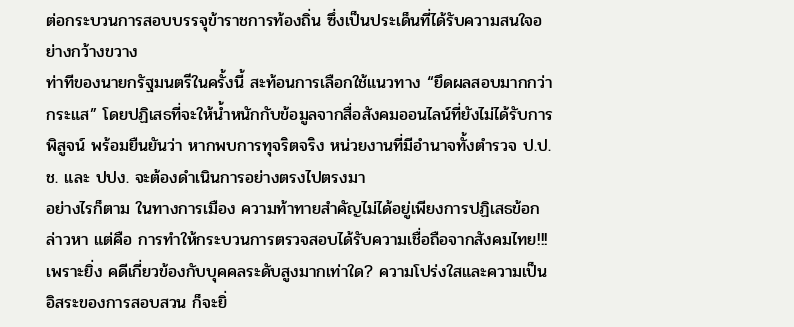ต่อกระบวนการสอบบรรจุข้าราชการท้องถิ่น ซึ่งเป็นประเด็นที่ได้รับความสนใจอย่างกว้างขวาง
ท่าทีของนายกรัฐมนตรีในครั้งนี้ สะท้อนการเลือกใช้แนวทาง “ยึดผลสอบมากกว่ากระแส” โดยปฏิเสธที่จะให้น้ำหนักกับข้อมูลจากสื่อสังคมออนไลน์ที่ยังไม่ได้รับการพิสูจน์ พร้อมยืนยันว่า หากพบการทุจริตจริง หน่วยงานที่มีอำนาจทั้งตำรวจ ป.ป.ช. และ ปปง. จะต้องดำเนินการอย่างตรงไปตรงมา
อย่างไรก็ตาม ในทางการเมือง ความท้าทายสำคัญไม่ได้อยู่เพียงการปฏิเสธข้อกล่าวหา แต่คือ การทำให้กระบวนการตรวจสอบได้รับความเชื่อถือจากสังคมไทย!!!
เพราะยิ่ง คดีเกี่ยวข้องกับบุคคลระดับสูงมากเท่าใด? ความโปร่งใสและความเป็นอิสระของการสอบสวน ก็จะยิ่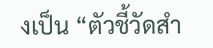งเป็น “ตัวชี้วัดสำ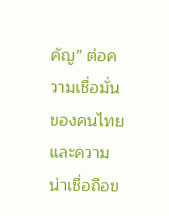คัญ” ต่อความเชื่อมั่นของคนไทยและความน่าเชื่อถือข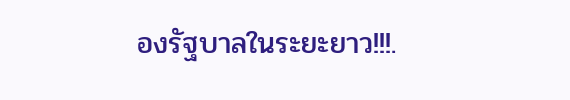องรัฐบาลในระยะยาว!!!.